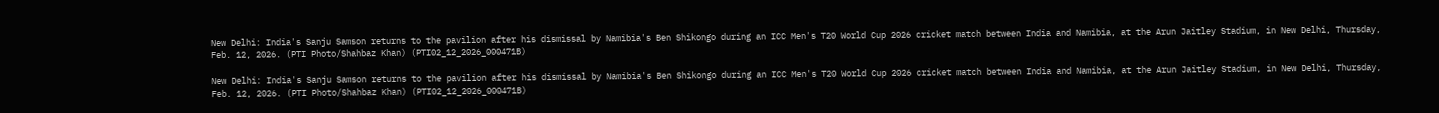New Delhi: India's Sanju Samson returns to the pavilion after his dismissal by Namibia's Ben Shikongo during an ICC Men's T20 World Cup 2026 cricket match between India and Namibia, at the Arun Jaitley Stadium, in New Delhi, Thursday, Feb. 12, 2026. (PTI Photo/Shahbaz Khan) (PTI02_12_2026_000471B)

New Delhi: India's Sanju Samson returns to the pavilion after his dismissal by Namibia's Ben Shikongo during an ICC Men's T20 World Cup 2026 cricket match between India and Namibia, at the Arun Jaitley Stadium, in New Delhi, Thursday, Feb. 12, 2026. (PTI Photo/Shahbaz Khan) (PTI02_12_2026_000471B)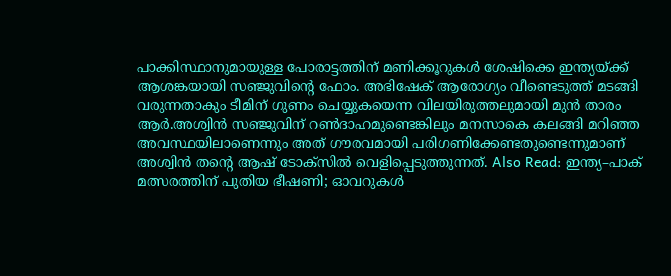പാക്കിസ്ഥാനുമായുള്ള പോരാട്ടത്തിന് മണിക്കൂറുകള്‍ ശേഷിക്കെ ഇന്ത്യയ്ക്ക് ആശങ്കയായി സഞ്ജുവിന്‍റെ ഫോം. അഭിഷേക് ആരോഗ്യം വീണ്ടെടുത്ത് മടങ്ങി വരുന്നതാകും ടീമിന് ഗുണം ചെയ്യുകയെന്ന വിലയിരുത്തലുമായി മുന്‍ താരം ആര്‍.അശ്വിന്‍ സഞ്ജുവിന് റണ്‍ദാഹമുണ്ടെങ്കിലും മനസാകെ കലങ്ങി മറിഞ്ഞ അവസ്ഥയിലാണെന്നും അത് ഗൗരവമായി പരിഗണിക്കേണ്ടതുണ്ടെന്നുമാണ് അശ്വിന്‍ തന്‍റെ ആഷ് ടോക്സില്‍ വെളിപ്പെടുത്തുന്നത്. Also Read: ഇന്ത്യ–പാക് മത്സരത്തിന് പുതിയ ഭീഷണി; ഓവറുകള്‍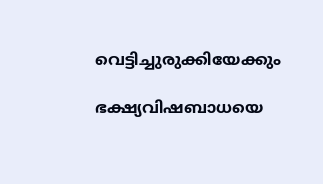വെട്ടിച്ചുരുക്കിയേക്കും

ഭക്ഷ്യവിഷബാധയെ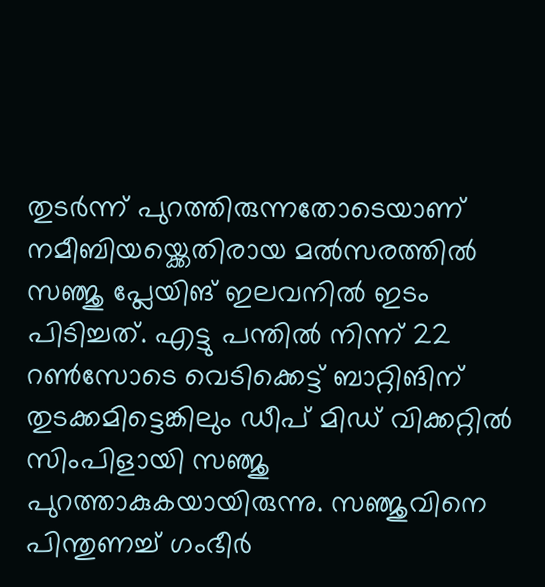തുടര്‍ന്ന് പുറത്തിരുന്നതോടെയാണ് നമീബിയയ്ക്കെതിരായ മല്‍സരത്തില്‍ സഞ്ജു പ്ലേയിങ് ഇലവനില്‍ ഇടം പിടിച്ചത്. എട്ടു പന്തില്‍ നിന്ന് 22 റണ്‍സോടെ വെടിക്കെട്ട് ബാറ്റിങിന് തുടക്കമിട്ടെങ്കിലും ഡീപ് മിഡ് വിക്കറ്റില്‍ സിംപിളായി സഞ്ജു പുറത്താകുകയായിരുന്നു. സഞ്ജുവിനെ പിന്തുണച്ച് ഗംഭീര്‍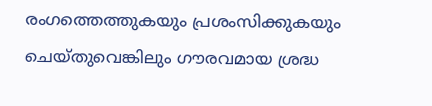രംഗത്തെത്തുകയും പ്രശംസിക്കുകയും ചെയ്തുവെങ്കിലും ഗൗരവമായ ശ്രദ്ധ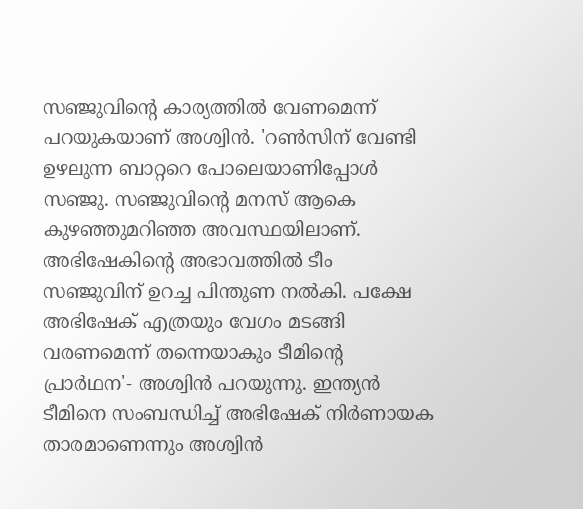സഞ്ജുവിന്‍റെ കാര്യത്തില്‍ വേണമെന്ന് പറയുകയാണ് അശ്വിന്‍. 'റണ്‍സിന് വേണ്ടി ഉഴലുന്ന ബാറ്ററെ പോലെയാണിപ്പോള്‍ സഞ്ജു. സഞ്ജുവിന്‍റെ മനസ് ആകെ കുഴഞ്ഞുമറിഞ്ഞ അവസ്ഥയിലാണ്. അഭിഷേകിന്‍റെ അഭാവത്തില്‍ ടീം സഞ്ജുവിന് ഉറച്ച പിന്തുണ നല്‍കി. പക്ഷേ അഭിഷേക് എത്രയും വേഗം മടങ്ങി വരണമെന്ന് തന്നെയാകും ടീമിന്‍റെ പ്രാര്‍ഥന'- അശ്വിന്‍ പറയുന്നു. ഇന്ത്യന്‍ ടീമിനെ സംബന്ധിച്ച് അഭിഷേക് നിര്‍ണായക താരമാണെന്നും അശ്വിന്‍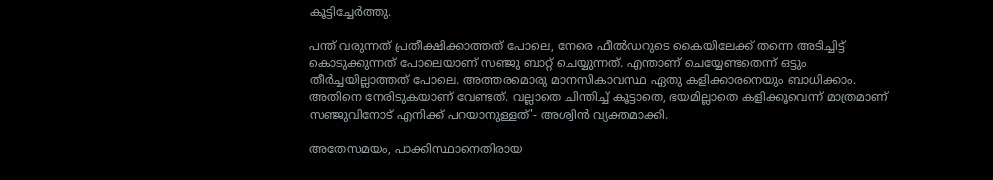കൂട്ടിച്ചേര്‍ത്തു.

പന്ത് വരുന്നത് പ്രതീക്ഷിക്കാത്തത് പോലെ, നേരെ ഫീല്‍ഡറുടെ കൈയിലേക്ക് തന്നെ അടിച്ചിട്ട് കൊടുക്കുന്നത് പോലെയാണ് സഞ്ജു ബാറ്റ് ചെയ്യുന്നത്. എന്താണ് ചെയ്യേണ്ടതെന്ന് ഒട്ടും തീര്‍ച്ചയില്ലാത്തത് പോലെ. അത്തരമൊരു മാനസികാവസ്ഥ ഏതു കളിക്കാരനെയും ബാധിക്കാം. അതിനെ നേരിടുകയാണ് വേണ്ടത്. വല്ലാതെ ചിന്തിച്ച് കൂട്ടാതെ, ഭയമില്ലാതെ കളിക്കൂവെന്ന് മാത്രമാണ് സഞ്ജുവിനോട് എനിക്ക് പറയാനുള്ളത്'- അശ്വിന്‍ വ്യക്തമാക്കി.

അതേസമയം, പാക്കിസ്ഥാനെതിരായ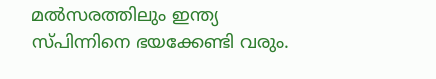മല്‍സരത്തിലും ഇന്ത്യ സ്പിന്നിനെ ഭയക്കേണ്ടി വരും.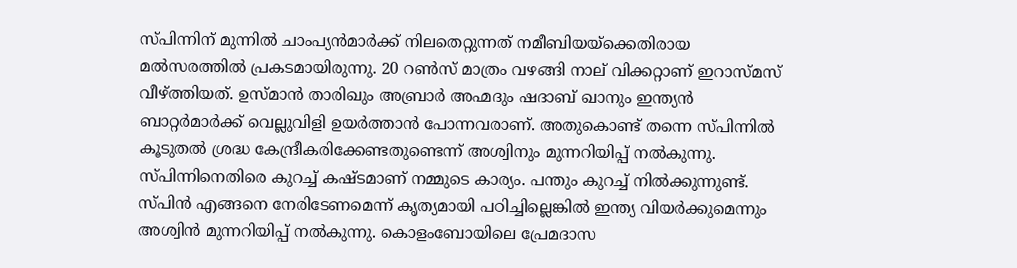സ്പിന്നിന് മുന്നില്‍ ചാംപ്യന്‍മാര്‍ക്ക് നിലതെറ്റുന്നത് നമീബിയയ്ക്കെതിരായ മല്‍സരത്തില്‍ പ്രകടമായിരുന്നു. 20 റണ്‍സ് മാത്രം വഴങ്ങി നാല് വിക്കറ്റാണ് ഇറാസ്മസ് വീഴ്ത്തിയത്. ഉസ്മാന്‍ താരിഖും അബ്രാര്‍ അഹ്മദും ഷദാബ് ഖാനും ഇന്ത്യന്‍ ബാറ്റര്‍മാര്‍ക്ക് വെല്ലുവിളി ഉയര്‍ത്താന്‍ പോന്നവരാണ്. അതുകൊണ്ട് തന്നെ സ്പിന്നില്‍ കൂടുതല്‍ ശ്രദ്ധ കേന്ദ്രീകരിക്കേണ്ടതുണ്ടെന്ന് അശ്വിനും മുന്നറിയിപ്പ് നല്‍കുന്നു. സ്പിന്നിനെതിരെ കുറച്ച് കഷ്ടമാണ് നമ്മുടെ കാര്യം. പന്തും കുറച്ച് നില്‍ക്കുന്നുണ്ട്. സ്പിന്‍ എങ്ങനെ നേരിടേണമെന്ന് കൃത്യമായി പഠിച്ചില്ലെങ്കില്‍ ഇന്ത്യ വിയര്‍ക്കുമെന്നും അശ്വിന്‍ മുന്നറിയിപ്പ് നല്‍കുന്നു. കൊളംബോയിലെ പ്രേമദാസ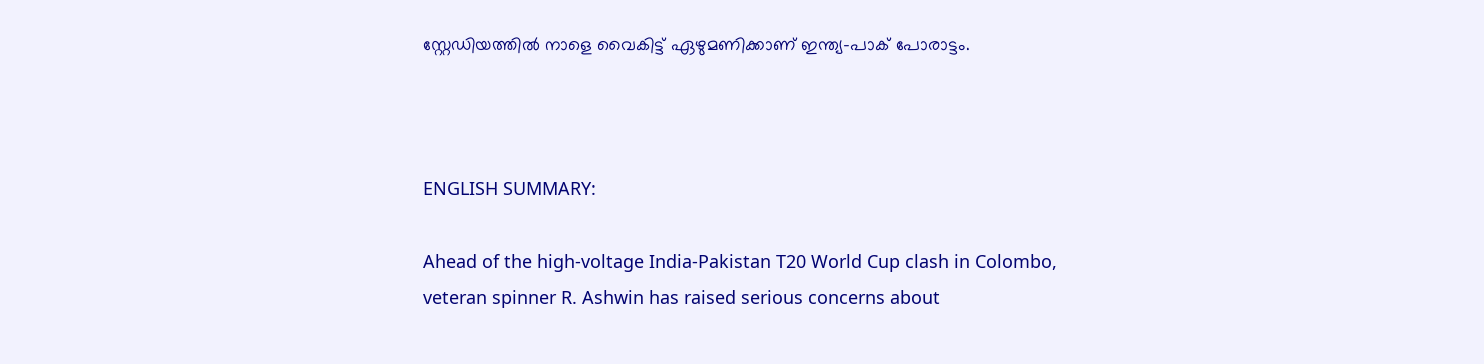സ്റ്റേഡിയത്തില്‍ നാളെ വൈകിട്ട് ഏഴുമണിക്കാണ് ഇന്ത്യ–പാക് പോരാട്ടം.



ENGLISH SUMMARY:

Ahead of the high-voltage India-Pakistan T20 World Cup clash in Colombo, veteran spinner R. Ashwin has raised serious concerns about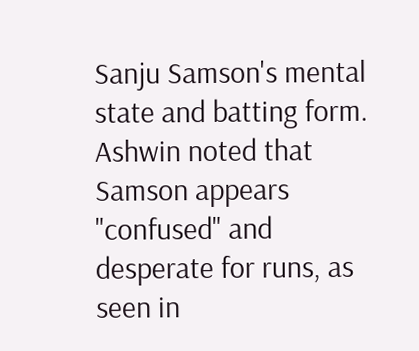Sanju Samson's mental state and batting form. Ashwin noted that Samson appears "confused" and desperate for runs, as seen in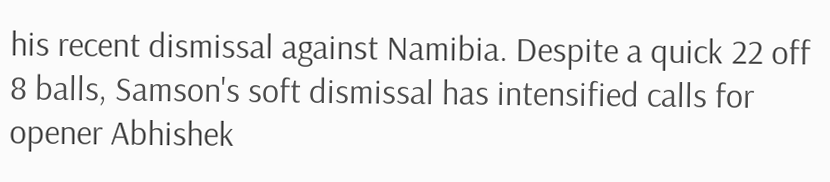his recent dismissal against Namibia. Despite a quick 22 off 8 balls, Samson's soft dismissal has intensified calls for opener Abhishek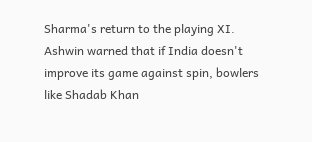Sharma's return to the playing XI. Ashwin warned that if India doesn't improve its game against spin, bowlers like Shadab Khan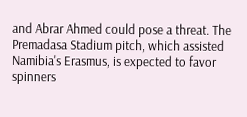and Abrar Ahmed could pose a threat. The Premadasa Stadium pitch, which assisted Namibia's Erasmus, is expected to favor spinners